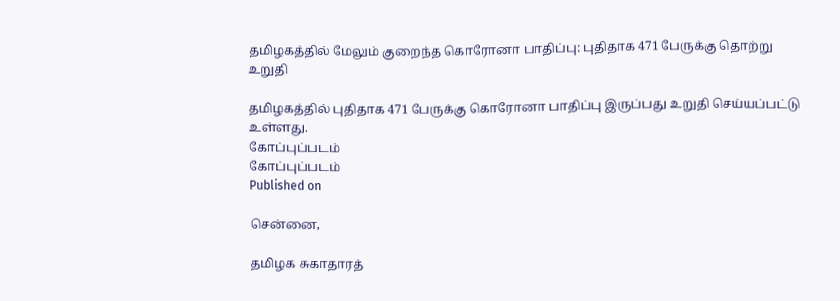தமிழகத்தில் மேலும் குறைந்த கொரோனா பாதிப்பு: புதிதாக 471 பேருக்கு தொற்று உறுதி

தமிழகத்தில் புதிதாக 471 பேருக்கு கொரோனா பாதிப்பு இருப்பது உறுதி செய்யப்பட்டு உள்ளது.
கோப்புப்படம்
கோப்புப்படம்
Published on

சென்னை,

தமிழக சுகாதாரத்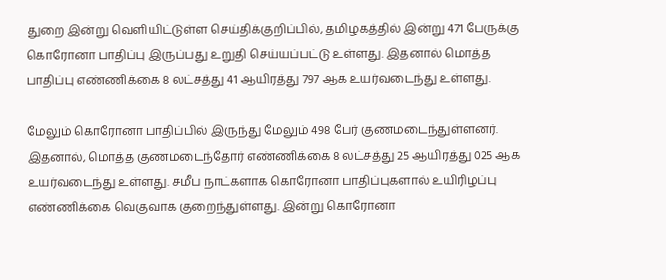துறை இன்று வெளியிட்டுள்ள செய்திக்குறிப்பில், தமிழகத்தில் இன்று 471 பேருக்கு கொரோனா பாதிப்பு இருப்பது உறுதி செய்யப்பட்டு உள்ளது. இதனால் மொத்த பாதிப்பு எண்ணிக்கை 8 லட்சத்து 41 ஆயிரத்து 797 ஆக உயர்வடைந்து உள்ளது.

மேலும் கொரோனா பாதிப்பில் இருந்து மேலும் 498 பேர் குணமடைந்துள்ளனர். இதனால், மொத்த குணமடைந்தோர் எண்ணிக்கை 8 லட்சத்து 25 ஆயிரத்து 025 ஆக உயர்வடைந்து உள்ளது. சமீப நாட்களாக கொரோனா பாதிப்புகளால் உயிரிழப்பு எண்ணிக்கை வெகுவாக குறைந்துள்ளது. இன்று கொரோனா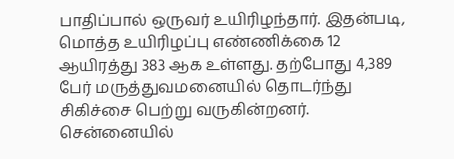பாதிப்பால் ஒருவர் உயிரிழந்தார். இதன்படி, மொத்த உயிரிழப்பு எண்ணிக்கை 12 ஆயிரத்து 383 ஆக உள்ளது. தற்போது 4,389 பேர் மருத்துவமனையில் தொடர்ந்து சிகிச்சை பெற்று வருகின்றனர். சென்னையில்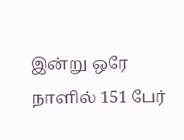இன்று ஒரே நாளில் 151 பேர்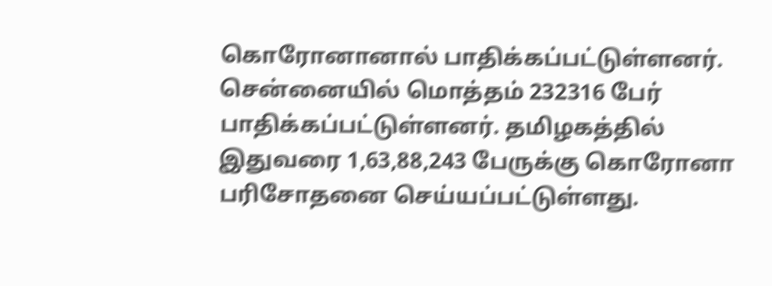கொரோனானால் பாதிக்கப்பட்டுள்ளனர். சென்னையில் மொத்தம் 232316 பேர் பாதிக்கப்பட்டுள்ளனர். தமிழகத்தில் இதுவரை 1,63,88,243 பேருக்கு கொரோனா பரிசோதனை செய்யப்பட்டுள்ளது.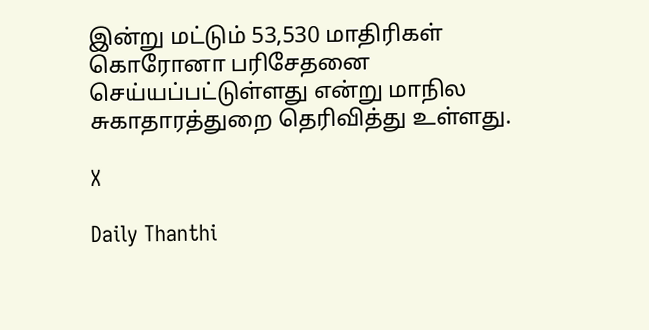இன்று மட்டும் 53,530 மாதிரிகள் கொரோனா பரிசேதனை செய்யப்பட்டுள்ளது என்று மாநில சுகாதாரத்துறை தெரிவித்து உள்ளது.

X

Daily Thanthi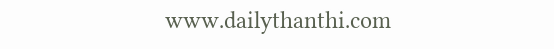www.dailythanthi.com